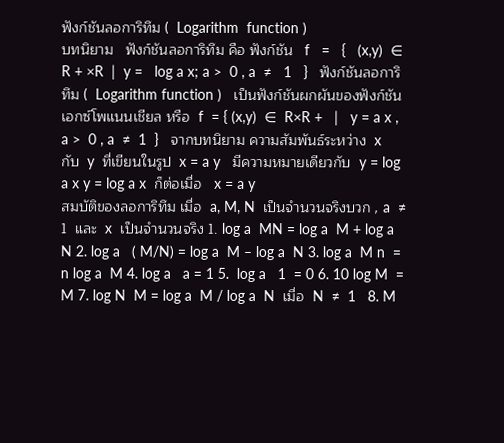ฟังก์ชันลอการิทึม (  Logarithm  function )
บทนิยาม   ฟังก์ชันลอการิทึม คือ ฟังก์ชัน   f   =   {   (x,y)  ∈  R + ×R  |  y =   log a x; a >  0 , a  ≠   1   }   ฟังก์ชันลอการิทึม (  Logarithm function )   เป็นฟังก์ชันผกผันของฟังก์ชันเอกซ์โพแนนเชียล หรือ  f  = { (x,y)  ∈  R×R +   |   y = a x , a >  0 , a  ≠  1  }   จากบทนิยาม ความสัมพันธ์ระหว่าง  x   กับ  y  ที่เขียนในรูป  x = a y   มีความหมายเดียวกับ  y = log a x y = log a x  ก็ต่อเมื่อ   x = a y
สมบัติของลอการิทึม เมื่อ  a, M, N  เป็นจำนวนจริงบวก , a  ≠  1  และ  x  เป็นจำนวนจริง 1. log a  MN = log a  M + log a  N 2. log a   ( M/N) = log a  M – log a  N 3. log a  M n  = n log a  M 4. log a   a = 1 5.  log a   1  = 0 6. 10 log M  = M 7. log N  M = log a  M / log a  N  เมื่อ  N  ≠  1   8. M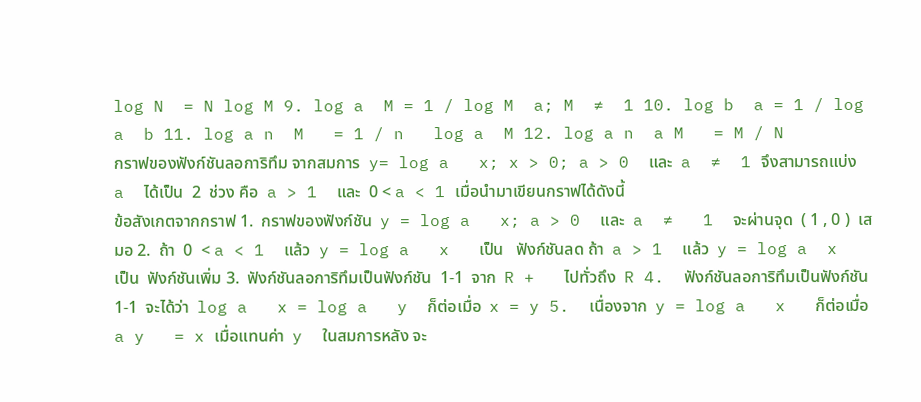log N  = N log M 9. log a  M = 1 / log M  a; M  ≠  1 10. log b  a = 1 / log a  b 11. log a n  M   = 1 / n   log a  M 12. log a n  a M   = M / N
กราฟของฟังก์ชันลอการิทึม จากสมการ  y= log a   x; x > 0; a > 0  และ  a  ≠  1 จึงสามารถแบ่ง  a  ได้เป็น  2  ช่วง คือ  a > 1  และ  0 < a < 1 เมื่อนำมาเขียนกราฟได้ดังนี้
ข้อสังเกตจากกราฟ 1.  กราฟของฟังก์ชัน  y = log a   x; a > 0  และ  a  ≠   1  จะผ่านจุด  ( 1 , 0 )  เสมอ 2.  ถ้า  0  < a < 1  แล้ว  y = log a   x   เป็น   ฟังก์ชันลด ถ้า  a > 1  แล้ว  y = log a  x   เป็น  ฟังก์ชันเพิ่ม 3.  ฟังก์ชันลอการิทึมเป็นฟังก์ชัน  1-1  จาก  R +   ไปทั่วถึง  R 4.  ฟังก์ชันลอการิทึมเป็นฟังก์ชัน  1-1  จะได้ว่า  log a   x = log a   y  ก็ต่อเมื่อ  x = y 5.  เนื่องจาก  y = log a   x   ก็ต่อเมื่อ  a y   = x เมื่อแทนค่า  y  ในสมการหลัง จะ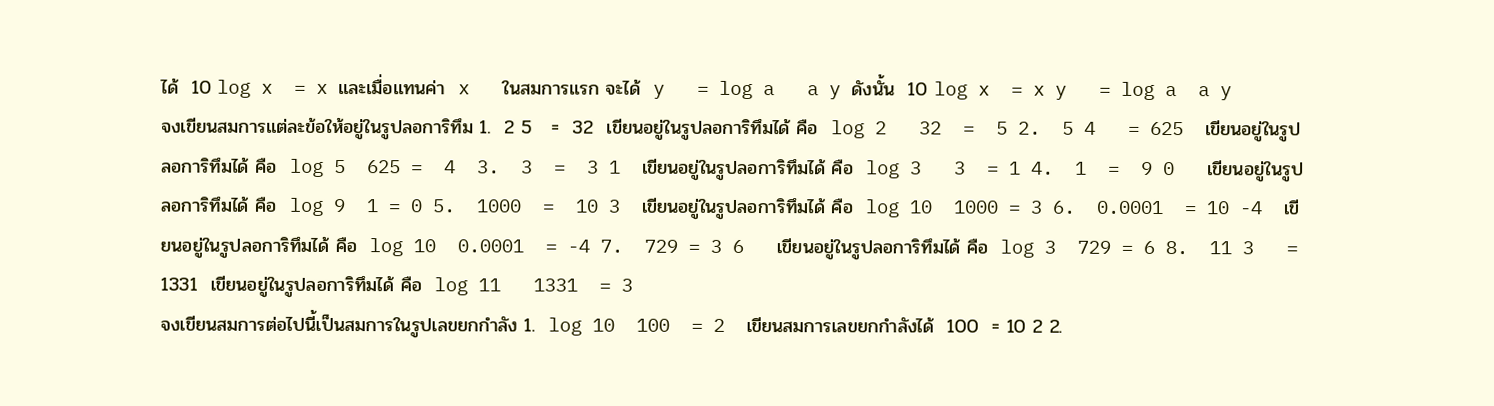ได้  10 log x  = x และเมื่อแทนค่า  x   ในสมการแรก จะได้  y   = log a   a y ดังนั้น  10 log x  = x y   = log a  a y
จงเขียนสมการแต่ละข้อให้อยู่ในรูปลอการิทึม 1.  2 5   =  32  เขียนอยู่ในรูปลอการิทึมได้ คือ  log 2   32  =  5 2.  5 4   = 625  เขียนอยู่ในรูปลอการิทึมได้ คือ  log 5  625 =  4  3.  3  =  3 1  เขียนอยู่ในรูปลอการิทึมได้ คือ  log 3   3  = 1 4.  1  =  9 0   เขียนอยู่ในรูปลอการิทึมได้ คือ  log 9  1 = 0 5.  1000  =  10 3  เขียนอยู่ในรูปลอการิทึมได้ คือ  log 10  1000 = 3 6.  0.0001  = 10 -4  เขียนอยู่ในรูปลอการิทึมได้ คือ  log 10  0.0001  = -4 7.  729 = 3 6   เขียนอยู่ในรูปลอการิทึมได้ คือ  log 3  729 = 6 8.  11 3   = 1331  เขียนอยู่ในรูปลอการิทึมได้ คือ  log 11   1331  = 3
จงเขียนสมการต่อไปนี้เป็นสมการในรูปเลขยกกำลัง 1.  log 10  100  = 2  เขียนสมการเลขยกกำลังได้  100  = 10 2 2.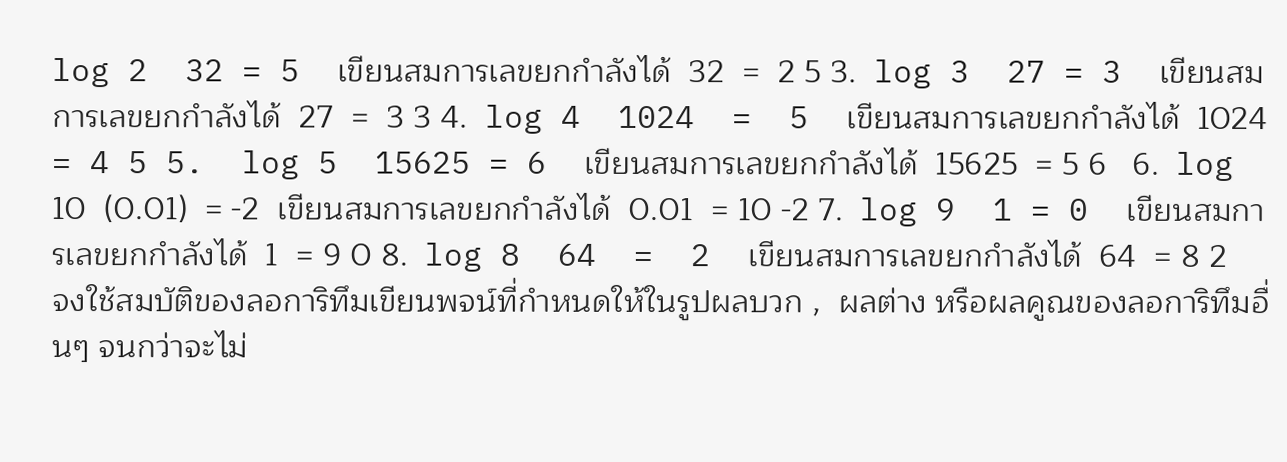log 2  32 = 5  เขียนสมการเลขยกกำลังได้  32  =  2 5 3.  log 3  27 = 3  เขียนสมการเลขยกกำลังได้  27  =  3 3 4.  log 4  1024  =  5  เขียนสมการเลขยกกำลังได้  1024  = 4 5 5.  log 5  15625 = 6  เขียนสมการเลขยกกำลังได้  15625  = 5 6   6.  log 10  (0.01)  = -2  เขียนสมการเลขยกกำลังได้  0.01  = 10 -2 7.  log 9  1 = 0  เขียนสมการเลขยกกำลังได้  1  = 9 0 8.  log 8  64  =  2  เขียนสมการเลขยกกำลังได้  64  = 8 2
จงใช้สมบัติของลอการิทึมเขียนพจน์ที่กำหนดให้ในรูปผลบวก ,  ผลต่าง หรือผลคูณของลอการิทึมอื่นๆ จนกว่าจะไม่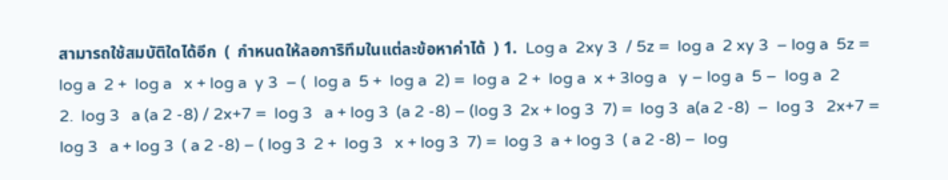สามารถใช้สมบัติใดได้อีก  (  กำหนดให้ลอการิทึมในแต่ละข้อหาค่าได้  ) 1.  Log a  2xy 3  / 5z =  log a  2 xy 3  – log a  5z =  log a  2 +  log a   x + log a  y 3  – (  log a  5 +  log a  2) =  log a  2 +  log a  x + 3log a   y – log a  5 –  log a  2
2.  log 3   a (a 2 -8) / 2x+7 =  log 3   a + log 3  (a 2 -8) – (log 3  2x + log 3  7) =  log 3  a(a 2 -8)  –  log 3   2x+7 =  log 3   a + log 3  ( a 2 -8) – ( log 3  2 +  log 3   x + log 3  7) =  log 3  a + log 3  ( a 2 -8) –  log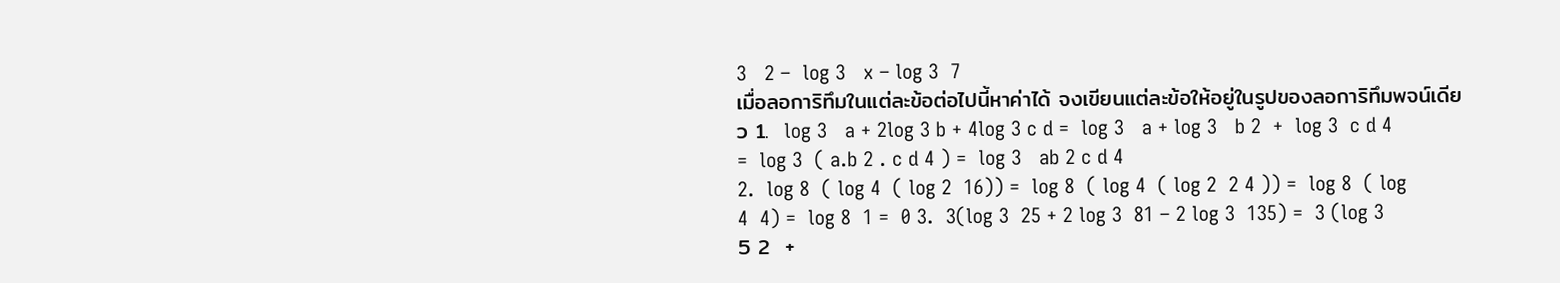3   2 –  log 3   x – log 3  7
เมื่อลอการิทึมในแต่ละข้อต่อไปนี้หาค่าได้ จงเขียนแต่ละข้อให้อยู่ในรูปของลอการิทึมพจน์เดียว 1.  log 3   a + 2log 3 b + 4log 3 c d =  log 3   a + log 3   b 2  +  log 3  c d 4 =  log 3  ( a.b 2 . c d 4 ) =  log 3   ab 2 c d 4
2.  log 8  ( log 4  ( log 2  16)) =  log 8  ( log 4  ( log 2  2 4 )) =  log 8  ( log 4  4) =  log 8  1 =  0 3.  3(log 3  25 + 2 log 3  81 – 2 log 3  135) =  3 (log 3  5 2  +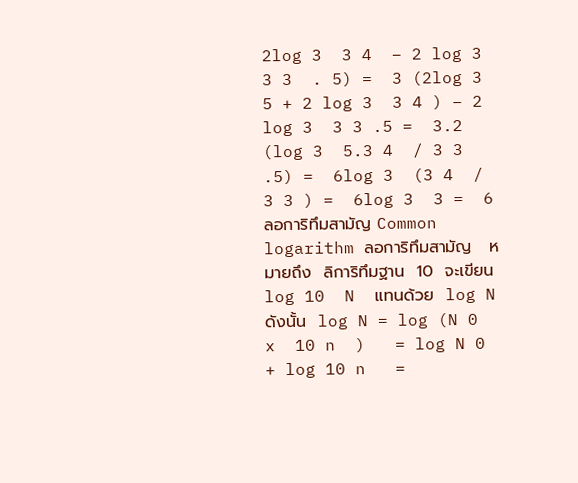2log 3  3 4  – 2 log 3  3 3  . 5) =  3 (2log 3  5 + 2 log 3  3 4 ) – 2 log 3  3 3 .5 =  3.2 (log 3  5.3 4  / 3 3 .5) =  6log 3  (3 4  / 3 3 ) =  6log 3  3 =  6
ลอการิทึมสามัญ Common logarithm ลอการิทึมสามัญ   หมายถึง  ลิการิทึมฐาน  10  จะเขียน  log 10  N  แทนด้วย  log N ดังนั้น  log N = log (N 0  x  10 n  )   = log N 0  + log 10 n   =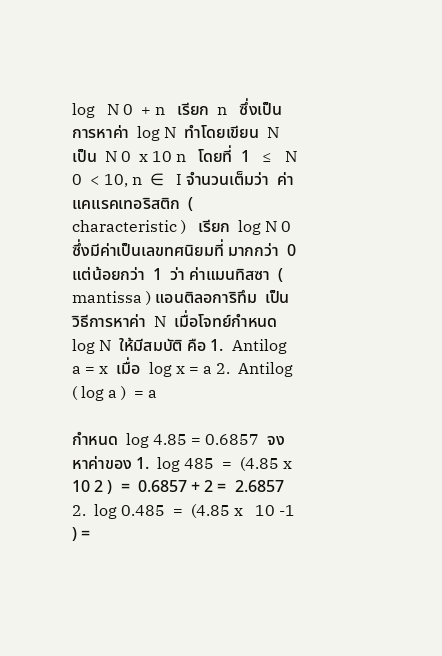log   N 0  + n   เรียก  n   ซึ่งเป็น การหาค่า  log N  ทำโดยเขียน  N  เป็น  N 0  x 10 n   โดยที่  1   ≤   N 0  < 10, n  ∈   I จำนวนเต็มว่า  ค่าแคแรคเทอริสติก  ( characteristic )   เรียก  log N 0   ซึ่งมีค่าเป็นเลขทศนิยมที่ มากกว่า  0  แต่น้อยกว่า  1  ว่า ค่าแมนทิสซา  ( mantissa ) แอนติลอการิทึม  เป็นวิธีการหาค่า  N  เมื่อโจทย์กำหนด  log N  ให้มีสมบัติ คือ 1.  Antilog a = x  เมื่อ  log x = a 2.  Antilog  ( log a )  = a

กำหนด  log 4.85 = 0.6857  จงหาค่าของ 1.  log 485  =  (4.85 x  10 2 )  =  0.6857 + 2 =  2.6857 2.  log 0.485  =  (4.85 x   10 -1 ) =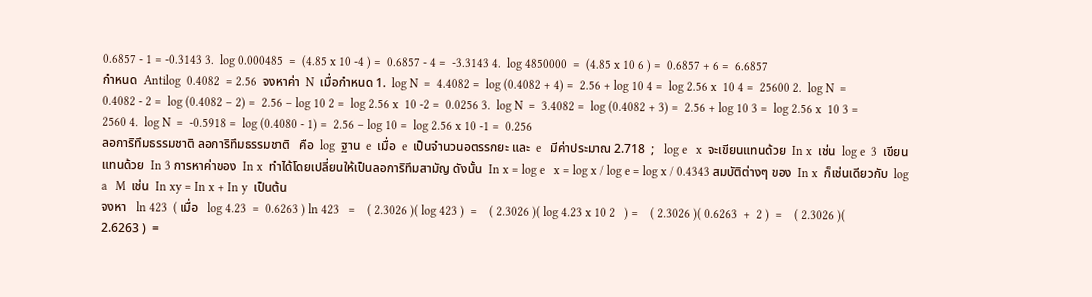0.6857 - 1 = -0.3143 3.  log 0.000485  =  (4.85 x 10 -4 ) =  0.6857 - 4 =  -3.3143 4.  log 4850000  =  (4.85 x 10 6 ) =  0.6857 + 6 =  6.6857
กำหนด  Antilog  0.4082  = 2.56  จงหาค่า  N  เมื่อกำหนด 1.  log N  =  4.4082 =  log (0.4082 + 4) =  2.56 + log 10 4 =  log 2.56 x  10 4 =  25600 2.  log N  =  0.4082 - 2 =  log (0.4082 – 2) =  2.56 – log 10 2 =  log 2.56 x  10 -2 =  0.0256 3.  log N  =  3.4082 =  log (0.4082 + 3) =  2.56 + log 10 3 =  log 2.56 x  10 3 =  2560 4.  log N  =  -0.5918 =  log (0.4080 - 1) =  2.56 – log 10 =  log 2.56 x 10 -1 =  0.256
ลอการิทึมธรรมชาติ ลอการิทึมธรรมชาติ   คือ  log  ฐาน  e  เมื่อ  e  เป็นจำนวนอตรรกยะ และ  e   มีค่าประมาณ 2.718  ;   log e   x  จะเขียนแทนด้วย  In x  เช่น  log e  3  เขียนแทนด้วย  In 3 การหาค่าของ  In x  ทำได้โดยเปลี่ยนให้เป็นลอการิทึมสามัญ ดังนั้น  In x = log e   x = log x / log e = log x / 0.4343 สมบัติต่างๆ ของ  In x  ก็เช่นเดียวกับ  log a   M  เช่น  In xy = In x + In y  เป็นต้น
จงหา   ln 423  ( เมื่อ   log 4.23  =  0.6263 ) ln 423   =    ( 2.3026 )( log 423 )  =    ( 2.3026 )( log 4.23 x 10 2   ) =    ( 2.3026 )( 0.6263  +  2 )  =    ( 2.3026 )( 2.6263 )  =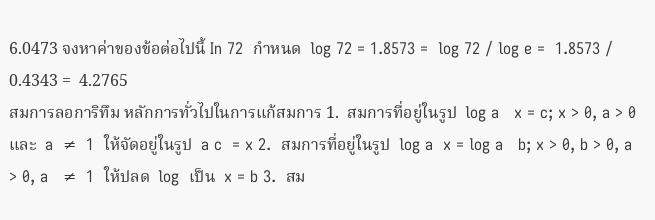6.0473 จงหาค่าของข้อต่อไปนี้ In 72  กำหนด  log 72 = 1.8573 =  log 72 / log e =  1.8573 / 0.4343 =  4.2765
สมการลอการิทึม หลักการทั่วไปในการแก้สมการ 1.  สมการที่อยู่ในรูป  log a   x = c; x > 0, a > 0  และ  a  ≠  1  ให้จัดอยู่ในรูป  a c  = x 2.  สมการที่อยู่ในรูป  log a  x = log a   b; x > 0, b > 0, a > 0, a   ≠  1  ให้ปลด  log  เป็น  x = b 3.  สม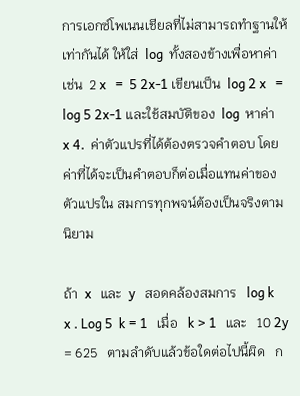การเอกซ์โพเนนเชียลที่ไม่สามารถทำฐานให้เท่ากันได้ ให้ใส่  log  ทั้งสองข้างเพื่อหาค่า เช่น  2 x   =  5 2x-1 เขียนเป็น  log 2 x   =  log 5 2x-1 และใช้สมบัติของ  log  หาค่า  x 4.  ค่าตัวแปรที่ได้ต้องตรวจคำตอบ โดยค่าที่ได้จะเป็นคำตอบก็ต่อเมื่อแทนค่าของตัวแปรใน สมการทุกพจน์ต้องเป็นจริงตามนิยาม

ถ้า  x   และ  y   สอดคล้องสมการ   log k  x . Log 5  k = 1   เมื่อ   k > 1   และ   10 2y  = 625   ตามลำดับแล้วข้อใดต่อไปนี้ผิด   ก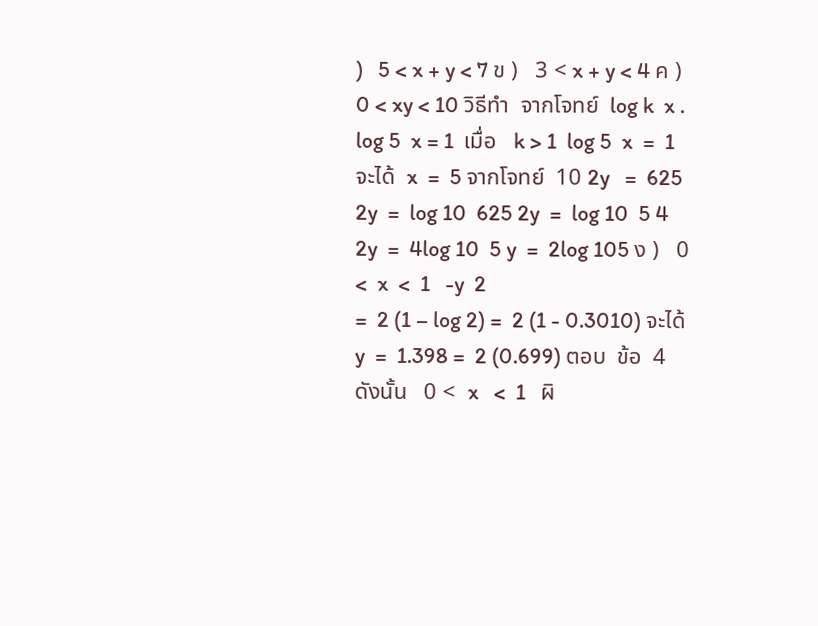)   5 < x + y < 7 ข )   3 < x + y < 4 ค )   0 < xy < 10 วิธีทำ  จากโจทย์  log k  x . log 5  x = 1  เมื่อ   k > 1  log 5  x  =  1 จะได้  x  =  5 จากโจทย์  10 2y   =  625 2y  =  log 10  625 2y  =  log 10  5 4 2y  =  4log 10  5 y  =  2log 105 ง )   0 <  x  <  1   -y  2
=  2 (1 – log 2) =  2 (1 - 0.3010) จะได้  y  =  1.398 =  2 (0.699) ตอบ  ข้อ  4 ดังนั้น   0 <  x   <  1   ผิ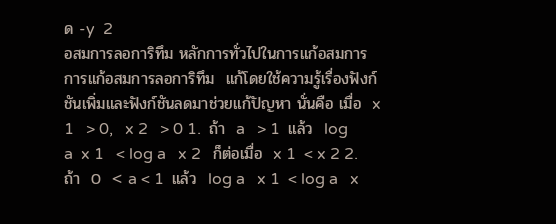ด -y  2
อสมการลอการิทึม หลักการทั่วไปในการแก้อสมการ การแก้อสมการลอการิทึม  แก้โดยใช้ความรู้เรื่องฟังก์ชันเพิ่มและฟังก์ชันลดมาช่วยแก้ปัญหา นั่นคือ เมื่อ  x 1   > 0,   x 2   > 0 1.  ถ้า  a   > 1  แล้ว  log a  x 1   < log a   x 2   ก็ต่อเมื่อ  x 1  < x 2 2.  ถ้า  0  < a < 1  แล้ว  log a   x 1  < log a   x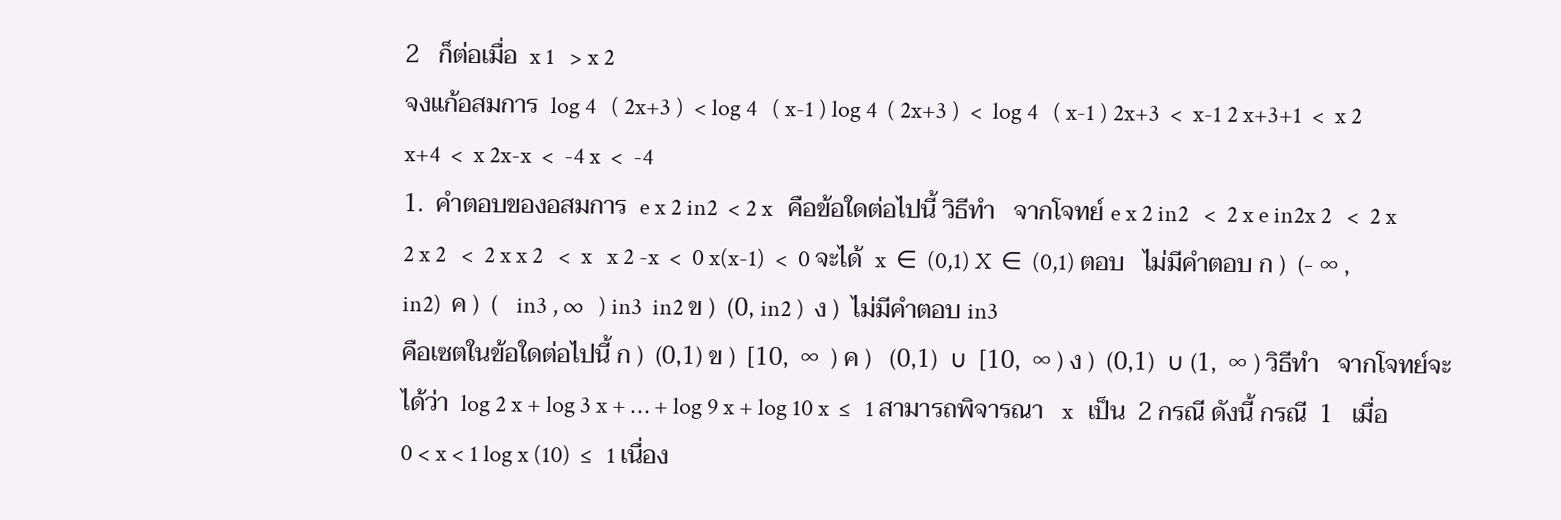2   ก็ต่อเมื่อ  x 1   > x 2
จงแก้อสมการ  log 4   ( 2x+3 )  < log 4   ( x-1 ) log 4  ( 2x+3 )  <  log 4   ( x-1 ) 2x+3  <  x-1 2 x+3+1  <  x 2 x+4  <  x 2x-x  <  -4 x  <  -4
1.  คำตอบของอสมการ  e x 2 in2  < 2 x   คือข้อใดต่อไปนี้ วิธีทำ   จากโจทย์ e x 2 in2   <  2 x e in2x 2   <  2 x 2 x 2   <  2 x x 2   <  x   x 2 -x  <  0 x(x-1)  <  0 จะได้  x  ∈  (0,1) X  ∈  (0,1) ตอบ   ไม่มีคำตอบ ก )  (- ∞ , in2)  ค )  (   in3 , ∞   ) in3  in2 ข )  (0, in2 )  ง )  ไม่มีคำตอบ in3
คือเซตในข้อใดต่อไปนี้ ก )  (0,1) ข )  [10,  ∞  ) ค )   (0,1)  ∪  [10,  ∞ ) ง )  (0,1)  ∪ (1,  ∞ ) วิธีทำ   จากโจทย์จะได้ว่า  log 2 x + log 3 x + … + log 9 x + log 10 x  ≤   1 สามารถพิจารณา   x   เป็น  2 กรณี ดังนี้ กรณี  1   เมื่อ  0 < x < 1 log x (10)  ≤   1 เนื่อง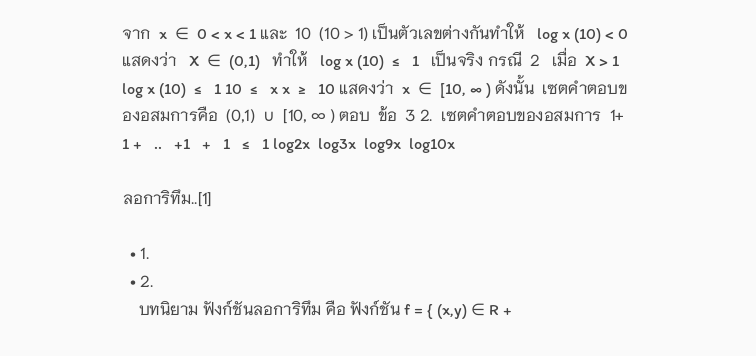จาก  x  ∈  0 < x < 1 และ  10  (10 > 1) เป็นตัวเลขต่างกันทำให้   log x (10) < 0 แสดงว่า   X  ∈  (0,1)   ทำให้   log x (10)  ≤   1   เป็นจริง กรณี  2   เมื่อ  X > 1 log x (10)  ≤   1 10  ≤   x x  ≥   10 แสดงว่า  x  ∈  [10, ∞ ) ดังนั้น  เซตคำตอบของอสมการคือ  (0,1)  ∪  [10, ∞ ) ตอบ  ข้อ  3 2.  เซตคำตอบของอสมการ  1+   1 +   ..   +1   +   1   ≤   1 log2x  log3x  log9x  log10x

ลอการิทึม..[1]

  • 1.
  • 2.
    บทนิยาม ฟังก์ชันลอการิทึม คือ ฟังก์ชัน f = { (x,y) ∈ R +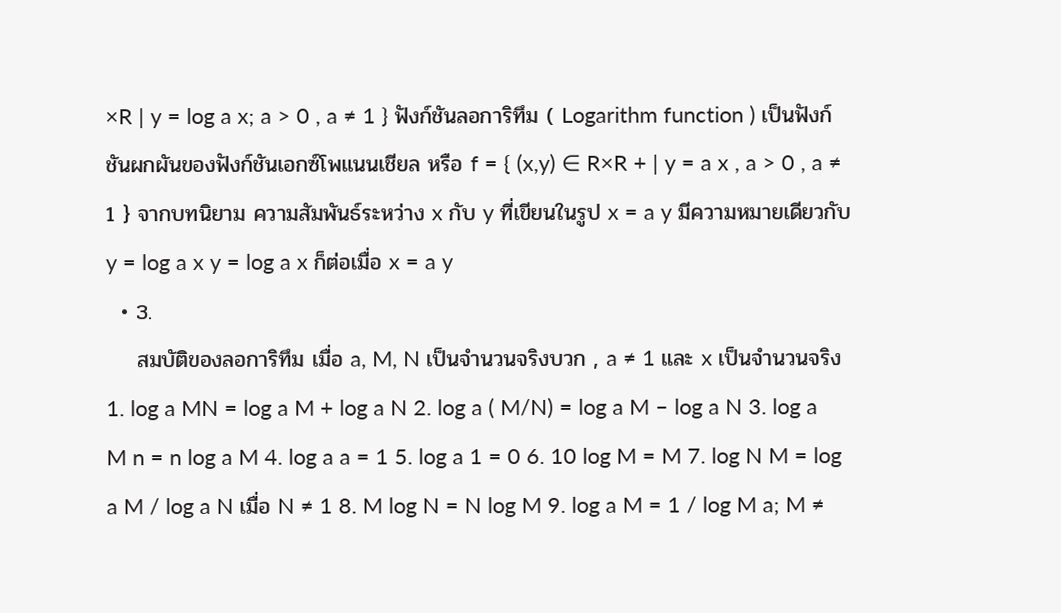×R | y = log a x; a > 0 , a ≠ 1 } ฟังก์ชันลอการิทึม ( Logarithm function ) เป็นฟังก์ชันผกผันของฟังก์ชันเอกซ์โพแนนเชียล หรือ f = { (x,y) ∈ R×R + | y = a x , a > 0 , a ≠ 1 } จากบทนิยาม ความสัมพันธ์ระหว่าง x กับ y ที่เขียนในรูป x = a y มีความหมายเดียวกับ y = log a x y = log a x ก็ต่อเมื่อ x = a y
  • 3.
    สมบัติของลอการิทึม เมื่อ a, M, N เป็นจำนวนจริงบวก , a ≠ 1 และ x เป็นจำนวนจริง 1. log a MN = log a M + log a N 2. log a ( M/N) = log a M – log a N 3. log a M n = n log a M 4. log a a = 1 5. log a 1 = 0 6. 10 log M = M 7. log N M = log a M / log a N เมื่อ N ≠ 1 8. M log N = N log M 9. log a M = 1 / log M a; M ≠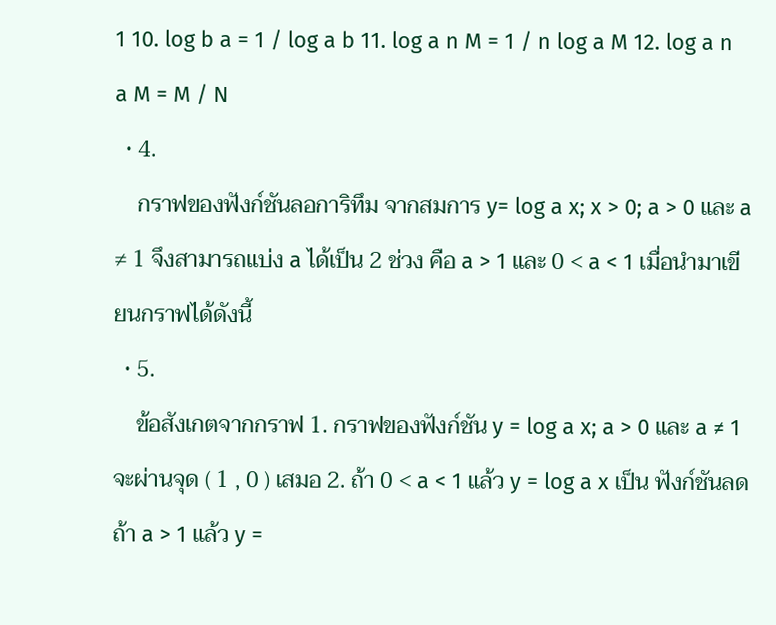1 10. log b a = 1 / log a b 11. log a n M = 1 / n log a M 12. log a n a M = M / N
  • 4.
    กราฟของฟังก์ชันลอการิทึม จากสมการ y= log a x; x > 0; a > 0 และ a ≠ 1 จึงสามารถแบ่ง a ได้เป็น 2 ช่วง คือ a > 1 และ 0 < a < 1 เมื่อนำมาเขียนกราฟได้ดังนี้
  • 5.
    ข้อสังเกตจากกราฟ 1. กราฟของฟังก์ชัน y = log a x; a > 0 และ a ≠ 1 จะผ่านจุด ( 1 , 0 ) เสมอ 2. ถ้า 0 < a < 1 แล้ว y = log a x เป็น ฟังก์ชันลด ถ้า a > 1 แล้ว y =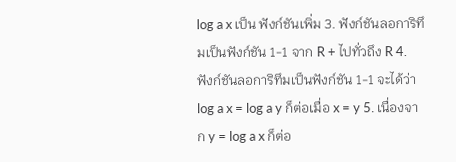log a x เป็น ฟังก์ชันเพิ่ม 3. ฟังก์ชันลอการิทึมเป็นฟังก์ชัน 1-1 จาก R + ไปทั่วถึง R 4. ฟังก์ชันลอการิทึมเป็นฟังก์ชัน 1-1 จะได้ว่า log a x = log a y ก็ต่อเมื่อ x = y 5. เนื่องจาก y = log a x ก็ต่อ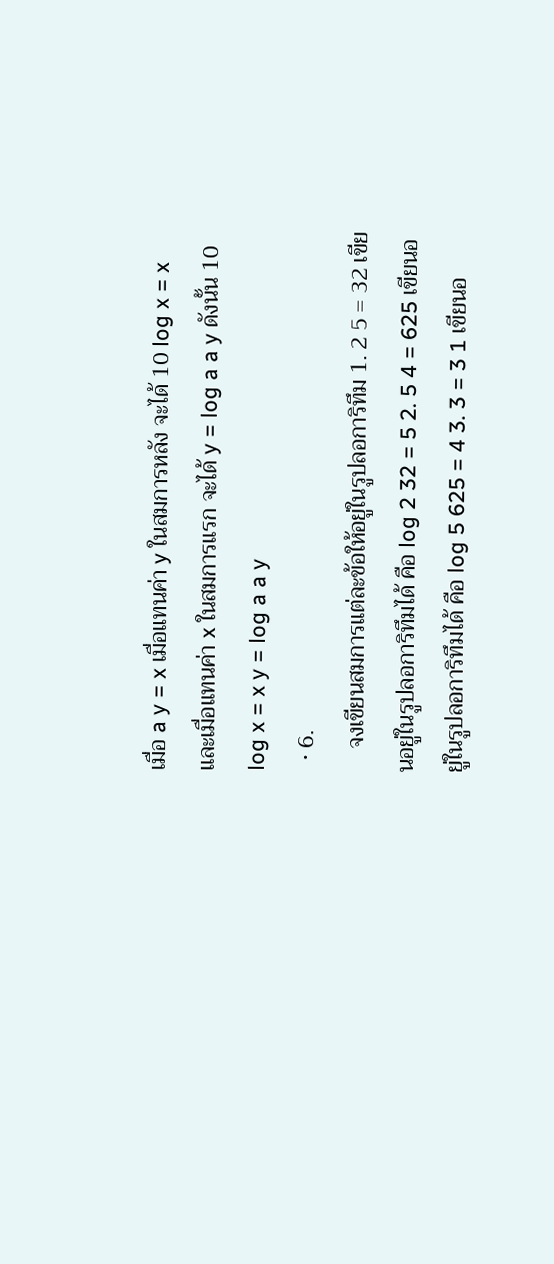เมื่อ a y = x เมื่อแทนค่า y ในสมการหลัง จะได้ 10 log x = x และเมื่อแทนค่า x ในสมการแรก จะได้ y = log a a y ดังนั้น 10 log x = x y = log a a y
  • 6.
    จงเขียนสมการแต่ละข้อให้อยู่ในรูปลอการิทึม 1. 2 5 = 32 เขียนอยู่ในรูปลอการิทึมได้ คือ log 2 32 = 5 2. 5 4 = 625 เขียนอยู่ในรูปลอการิทึมได้ คือ log 5 625 = 4 3. 3 = 3 1 เขียนอ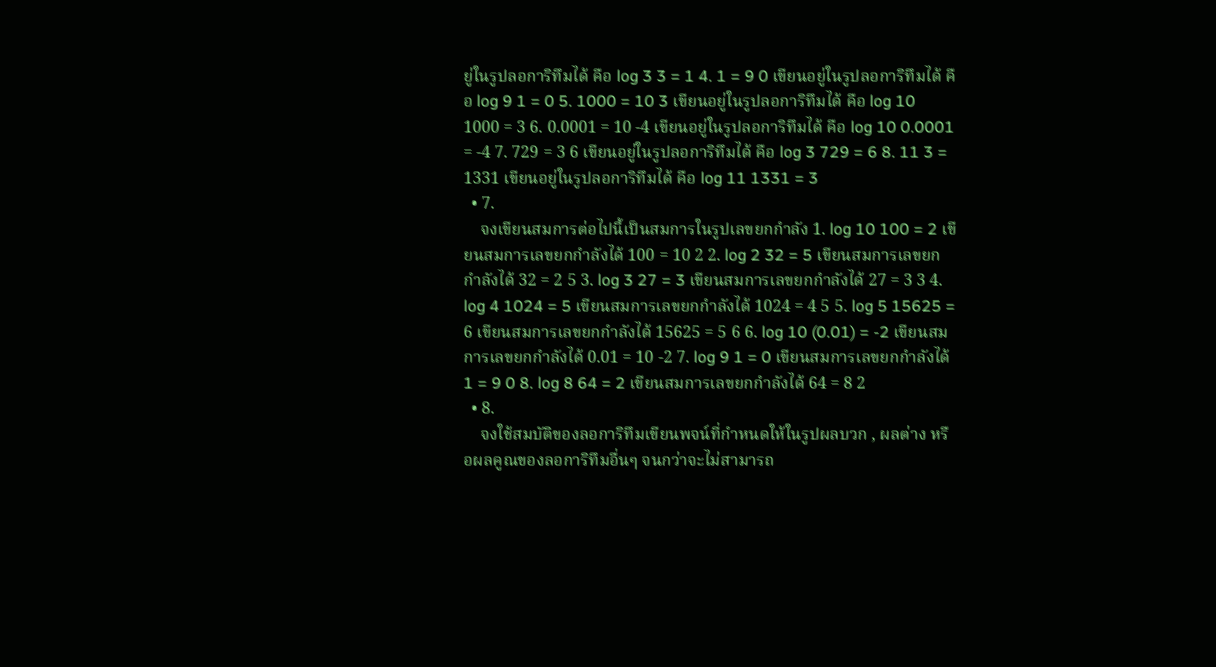ยู่ในรูปลอการิทึมได้ คือ log 3 3 = 1 4. 1 = 9 0 เขียนอยู่ในรูปลอการิทึมได้ คือ log 9 1 = 0 5. 1000 = 10 3 เขียนอยู่ในรูปลอการิทึมได้ คือ log 10 1000 = 3 6. 0.0001 = 10 -4 เขียนอยู่ในรูปลอการิทึมได้ คือ log 10 0.0001 = -4 7. 729 = 3 6 เขียนอยู่ในรูปลอการิทึมได้ คือ log 3 729 = 6 8. 11 3 = 1331 เขียนอยู่ในรูปลอการิทึมได้ คือ log 11 1331 = 3
  • 7.
    จงเขียนสมการต่อไปนี้เป็นสมการในรูปเลขยกกำลัง 1. log 10 100 = 2 เขียนสมการเลขยกกำลังได้ 100 = 10 2 2. log 2 32 = 5 เขียนสมการเลขยกกำลังได้ 32 = 2 5 3. log 3 27 = 3 เขียนสมการเลขยกกำลังได้ 27 = 3 3 4. log 4 1024 = 5 เขียนสมการเลขยกกำลังได้ 1024 = 4 5 5. log 5 15625 = 6 เขียนสมการเลขยกกำลังได้ 15625 = 5 6 6. log 10 (0.01) = -2 เขียนสมการเลขยกกำลังได้ 0.01 = 10 -2 7. log 9 1 = 0 เขียนสมการเลขยกกำลังได้ 1 = 9 0 8. log 8 64 = 2 เขียนสมการเลขยกกำลังได้ 64 = 8 2
  • 8.
    จงใช้สมบัติของลอการิทึมเขียนพจน์ที่กำหนดให้ในรูปผลบวก , ผลต่าง หรือผลคูณของลอการิทึมอื่นๆ จนกว่าจะไม่สามารถ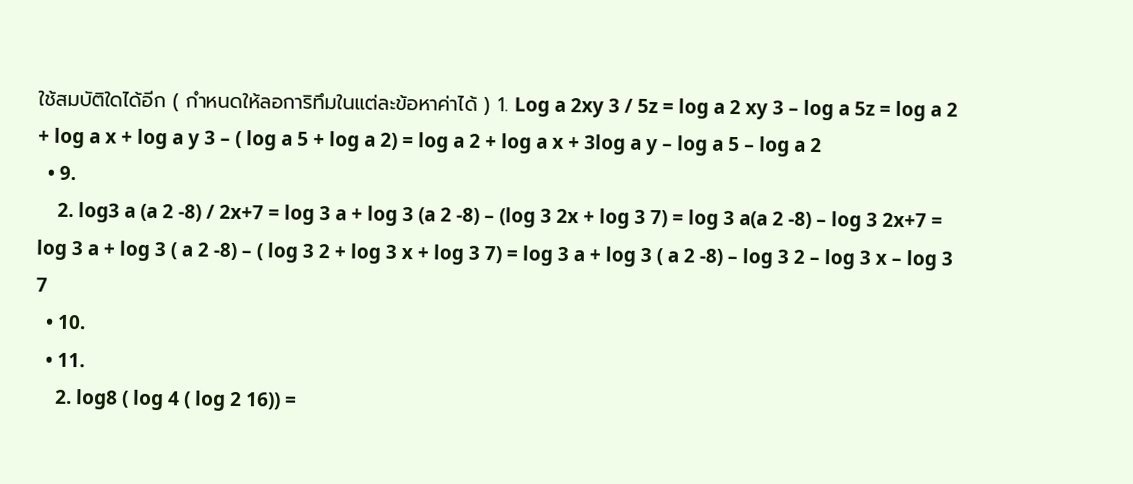ใช้สมบัติใดได้อีก ( กำหนดให้ลอการิทึมในแต่ละข้อหาค่าได้ ) 1. Log a 2xy 3 / 5z = log a 2 xy 3 – log a 5z = log a 2 + log a x + log a y 3 – ( log a 5 + log a 2) = log a 2 + log a x + 3log a y – log a 5 – log a 2
  • 9.
    2. log3 a (a 2 -8) / 2x+7 = log 3 a + log 3 (a 2 -8) – (log 3 2x + log 3 7) = log 3 a(a 2 -8) – log 3 2x+7 = log 3 a + log 3 ( a 2 -8) – ( log 3 2 + log 3 x + log 3 7) = log 3 a + log 3 ( a 2 -8) – log 3 2 – log 3 x – log 3 7
  • 10.
  • 11.
    2. log8 ( log 4 ( log 2 16)) =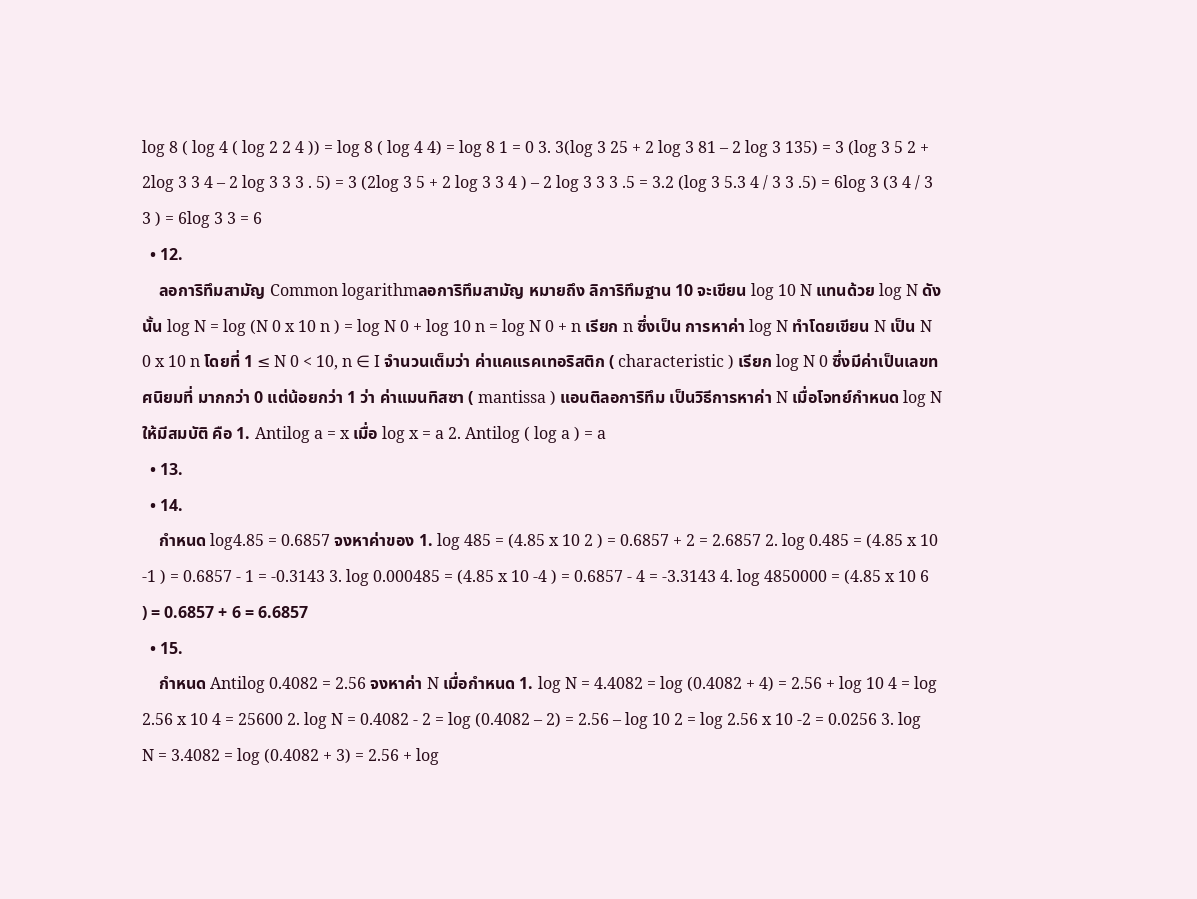log 8 ( log 4 ( log 2 2 4 )) = log 8 ( log 4 4) = log 8 1 = 0 3. 3(log 3 25 + 2 log 3 81 – 2 log 3 135) = 3 (log 3 5 2 + 2log 3 3 4 – 2 log 3 3 3 . 5) = 3 (2log 3 5 + 2 log 3 3 4 ) – 2 log 3 3 3 .5 = 3.2 (log 3 5.3 4 / 3 3 .5) = 6log 3 (3 4 / 3 3 ) = 6log 3 3 = 6
  • 12.
    ลอการิทึมสามัญ Common logarithmลอการิทึมสามัญ หมายถึง ลิการิทึมฐาน 10 จะเขียน log 10 N แทนด้วย log N ดังนั้น log N = log (N 0 x 10 n ) = log N 0 + log 10 n = log N 0 + n เรียก n ซึ่งเป็น การหาค่า log N ทำโดยเขียน N เป็น N 0 x 10 n โดยที่ 1 ≤ N 0 < 10, n ∈ I จำนวนเต็มว่า ค่าแคแรคเทอริสติก ( characteristic ) เรียก log N 0 ซึ่งมีค่าเป็นเลขทศนิยมที่ มากกว่า 0 แต่น้อยกว่า 1 ว่า ค่าแมนทิสซา ( mantissa ) แอนติลอการิทึม เป็นวิธีการหาค่า N เมื่อโจทย์กำหนด log N ให้มีสมบัติ คือ 1. Antilog a = x เมื่อ log x = a 2. Antilog ( log a ) = a
  • 13.
  • 14.
    กำหนด log4.85 = 0.6857 จงหาค่าของ 1. log 485 = (4.85 x 10 2 ) = 0.6857 + 2 = 2.6857 2. log 0.485 = (4.85 x 10 -1 ) = 0.6857 - 1 = -0.3143 3. log 0.000485 = (4.85 x 10 -4 ) = 0.6857 - 4 = -3.3143 4. log 4850000 = (4.85 x 10 6 ) = 0.6857 + 6 = 6.6857
  • 15.
    กำหนด Antilog 0.4082 = 2.56 จงหาค่า N เมื่อกำหนด 1. log N = 4.4082 = log (0.4082 + 4) = 2.56 + log 10 4 = log 2.56 x 10 4 = 25600 2. log N = 0.4082 - 2 = log (0.4082 – 2) = 2.56 – log 10 2 = log 2.56 x 10 -2 = 0.0256 3. log N = 3.4082 = log (0.4082 + 3) = 2.56 + log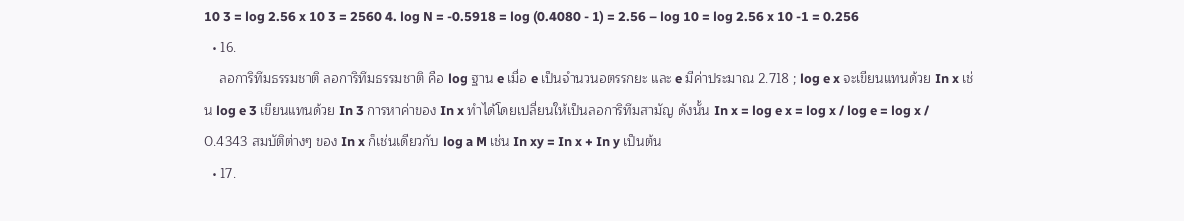10 3 = log 2.56 x 10 3 = 2560 4. log N = -0.5918 = log (0.4080 - 1) = 2.56 – log 10 = log 2.56 x 10 -1 = 0.256
  • 16.
    ลอการิทึมธรรมชาติ ลอการิทึมธรรมชาติ คือ log ฐาน e เมื่อ e เป็นจำนวนอตรรกยะ และ e มีค่าประมาณ 2.718 ; log e x จะเขียนแทนด้วย In x เช่น log e 3 เขียนแทนด้วย In 3 การหาค่าของ In x ทำได้โดยเปลี่ยนให้เป็นลอการิทึมสามัญ ดังนั้น In x = log e x = log x / log e = log x / 0.4343 สมบัติต่างๆ ของ In x ก็เช่นเดียวกับ log a M เช่น In xy = In x + In y เป็นต้น
  • 17.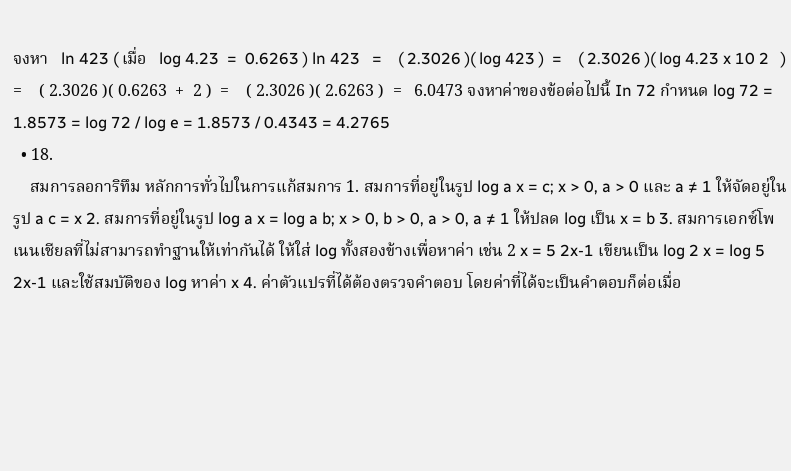จงหา   ln 423 ( เมื่อ   log 4.23  =  0.6263 ) ln 423   =    ( 2.3026 )( log 423 )  =    ( 2.3026 )( log 4.23 x 10 2   ) =    ( 2.3026 )( 0.6263  +  2 )  =    ( 2.3026 )( 2.6263 )  =   6.0473 จงหาค่าของข้อต่อไปนี้ In 72 กำหนด log 72 = 1.8573 = log 72 / log e = 1.8573 / 0.4343 = 4.2765
  • 18.
    สมการลอการิทึม หลักการทั่วไปในการแก้สมการ 1. สมการที่อยู่ในรูป log a x = c; x > 0, a > 0 และ a ≠ 1 ให้จัดอยู่ในรูป a c = x 2. สมการที่อยู่ในรูป log a x = log a b; x > 0, b > 0, a > 0, a ≠ 1 ให้ปลด log เป็น x = b 3. สมการเอกซ์โพเนนเชียลที่ไม่สามารถทำฐานให้เท่ากันได้ ให้ใส่ log ทั้งสองข้างเพื่อหาค่า เช่น 2 x = 5 2x-1 เขียนเป็น log 2 x = log 5 2x-1 และใช้สมบัติของ log หาค่า x 4. ค่าตัวแปรที่ได้ต้องตรวจคำตอบ โดยค่าที่ได้จะเป็นคำตอบก็ต่อเมื่อ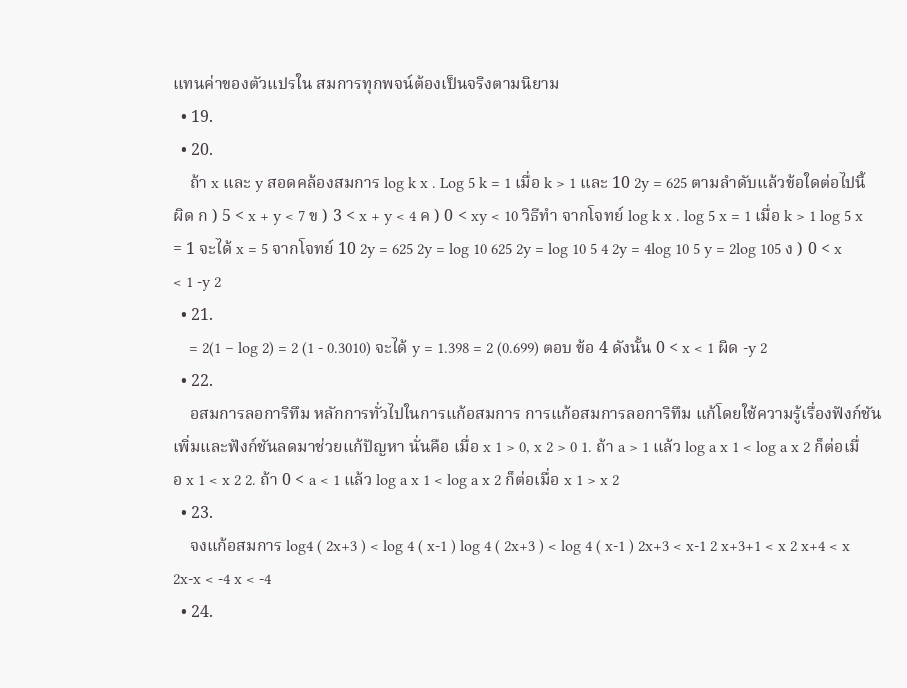แทนค่าของตัวแปรใน สมการทุกพจน์ต้องเป็นจริงตามนิยาม
  • 19.
  • 20.
    ถ้า x และ y สอดคล้องสมการ log k x . Log 5 k = 1 เมื่อ k > 1 และ 10 2y = 625 ตามลำดับแล้วข้อใดต่อไปนี้ผิด ก ) 5 < x + y < 7 ข ) 3 < x + y < 4 ค ) 0 < xy < 10 วิธีทำ จากโจทย์ log k x . log 5 x = 1 เมื่อ k > 1 log 5 x = 1 จะได้ x = 5 จากโจทย์ 10 2y = 625 2y = log 10 625 2y = log 10 5 4 2y = 4log 10 5 y = 2log 105 ง ) 0 < x < 1 -y 2
  • 21.
    = 2(1 – log 2) = 2 (1 - 0.3010) จะได้ y = 1.398 = 2 (0.699) ตอบ ข้อ 4 ดังนั้น 0 < x < 1 ผิด -y 2
  • 22.
    อสมการลอการิทึม หลักการทั่วไปในการแก้อสมการ การแก้อสมการลอการิทึม แก้โดยใช้ความรู้เรื่องฟังก์ชันเพิ่มและฟังก์ชันลดมาช่วยแก้ปัญหา นั่นคือ เมื่อ x 1 > 0, x 2 > 0 1. ถ้า a > 1 แล้ว log a x 1 < log a x 2 ก็ต่อเมื่อ x 1 < x 2 2. ถ้า 0 < a < 1 แล้ว log a x 1 < log a x 2 ก็ต่อเมื่อ x 1 > x 2
  • 23.
    จงแก้อสมการ log4 ( 2x+3 ) < log 4 ( x-1 ) log 4 ( 2x+3 ) < log 4 ( x-1 ) 2x+3 < x-1 2 x+3+1 < x 2 x+4 < x 2x-x < -4 x < -4
  • 24.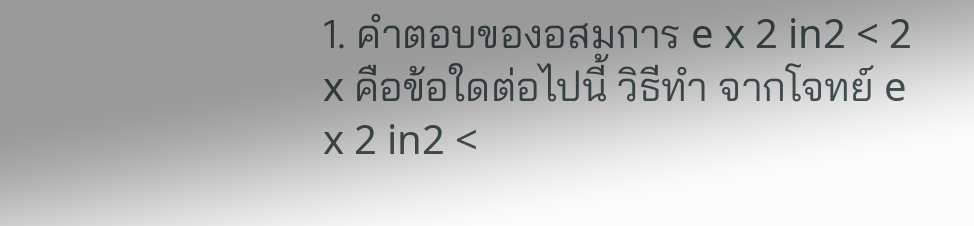1. คำตอบของอสมการ e x 2 in2 < 2 x คือข้อใดต่อไปนี้ วิธีทำ จากโจทย์ e x 2 in2 <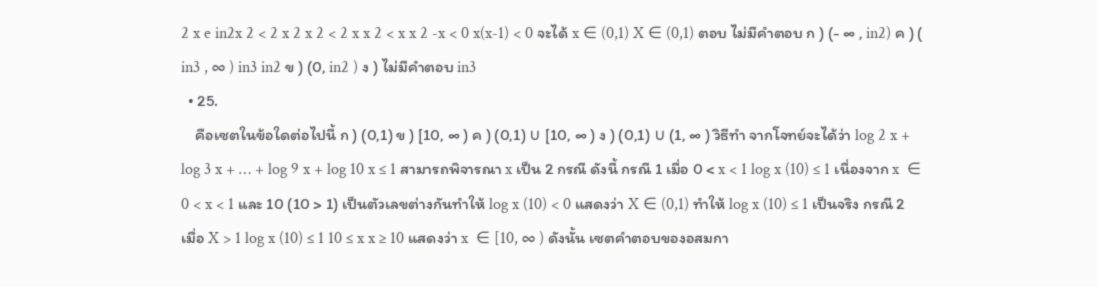2 x e in2x 2 < 2 x 2 x 2 < 2 x x 2 < x x 2 -x < 0 x(x-1) < 0 จะได้ x ∈ (0,1) X ∈ (0,1) ตอบ ไม่มีคำตอบ ก ) (- ∞ , in2) ค ) ( in3 , ∞ ) in3 in2 ข ) (0, in2 ) ง ) ไม่มีคำตอบ in3
  • 25.
    คือเซตในข้อใดต่อไปนี้ ก ) (0,1) ข ) [10, ∞ ) ค ) (0,1) ∪ [10, ∞ ) ง ) (0,1) ∪ (1, ∞ ) วิธีทำ จากโจทย์จะได้ว่า log 2 x + log 3 x + … + log 9 x + log 10 x ≤ 1 สามารถพิจารณา x เป็น 2 กรณี ดังนี้ กรณี 1 เมื่อ 0 < x < 1 log x (10) ≤ 1 เนื่องจาก x  ∈ 0 < x < 1 และ 10 (10 > 1) เป็นตัวเลขต่างกันทำให้ log x (10) < 0 แสดงว่า X ∈ (0,1) ทำให้ log x (10) ≤ 1 เป็นจริง กรณี 2 เมื่อ X > 1 log x (10) ≤ 1 10 ≤ x x ≥ 10 แสดงว่า x  ∈ [10, ∞ ) ดังนั้น เซตคำตอบของอสมกา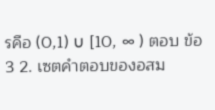รคือ (0,1) ∪ [10, ∞ ) ตอบ ข้อ 3 2. เซตคำตอบของอสม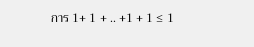การ 1+ 1 + .. +1 + 1 ≤ 1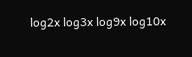log2x log3x log9x log10x